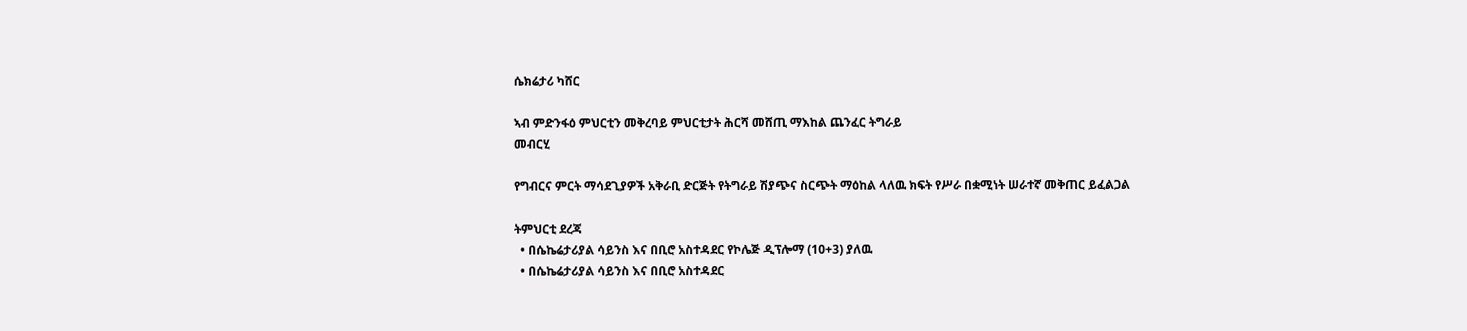ሴክሬታሪ ካሸር

ኣብ ምድንፋዕ ምህርቲን መቅረባይ ምህርቲታት ሕርሻ መሸጢ ማእከል ጨንፈር ትግራይ
መብርሂ

የግብርና ምርት ማሳደጊያዎች አቅራቢ ድርጅት የትግራይ ሽያጭና ስርጭት ማዕከል ላለዉ ክፍት የሥራ በቋሚነት ሠራተኛ መቅጠር ይፈልጋል

ትምህርቲ ደረጃ
  • በሴኬሬታሪያል ሳይንስ እና በቢሮ አስተዳደር የኮሌጅ ዲፕሎማ (10+3) ያለዉ
  • በሴኬሬታሪያል ሳይንስ እና በቢሮ አስተዳደር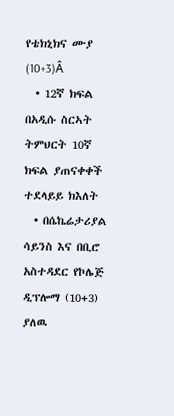የቴክኒክና ሙያ (10+3)Â
  • 12ኛ ክፍል በአዲሱ ስርኣት ትምህርት 10ኛ ክፍል ያጠናቀቀች
ተደላይይ ክእለት
  • በሴኬሬታሪያል ሳይንስ እና በቢሮ አስተዳደር የኮሌጅ ዲፕሎማ (10+3) ያለዉ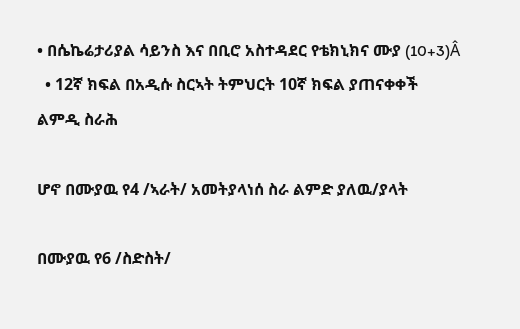• በሴኬሬታሪያል ሳይንስ እና በቢሮ አስተዳደር የቴክኒክና ሙያ (10+3)Â
  • 12ኛ ክፍል በአዲሱ ስርኣት ትምህርት 10ኛ ክፍል ያጠናቀቀች
ልምዲ ስራሕ

ሆኖ በሙያዉ የ4 /ኣራት/ አመትያላነሰ ስራ ልምድ ያለዉ/ያላት

በሙያዉ የ6 /ስድስት/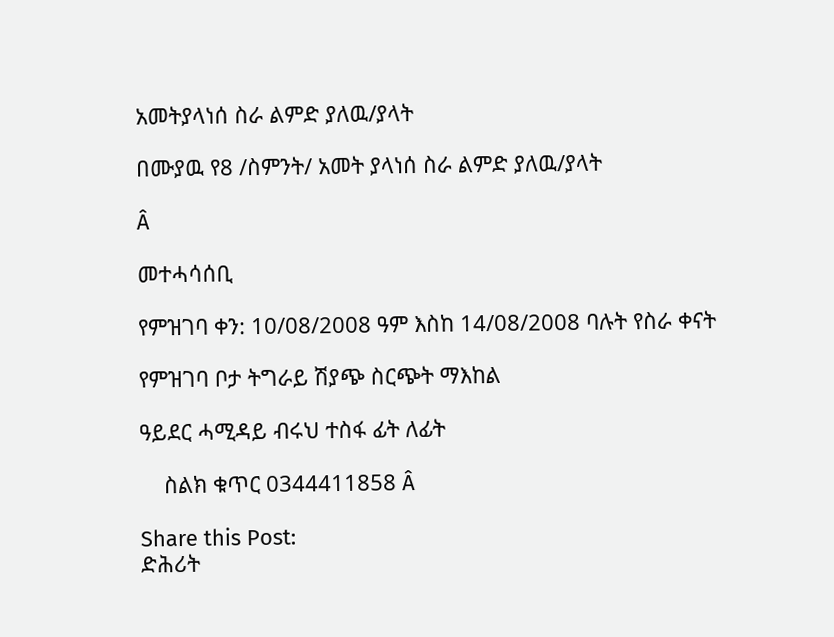አመትያላነሰ ስራ ልምድ ያለዉ/ያላት

በሙያዉ የ8 /ስምንት/ አመት ያላነሰ ስራ ልምድ ያለዉ/ያላት

Â

መተሓሳሰቢ

የምዝገባ ቀን: 10/08/2008 ዓም እስከ 14/08/2008 ባሉት የስራ ቀናት

የምዝገባ ቦታ ትግራይ ሽያጭ ስርጭት ማእከል

ዓይደር ሓሚዳይ ብሩህ ተስፋ ፊት ለፊት

    ስልክ ቁጥር 0344411858 Â

Share this Post:
ድሕሪት